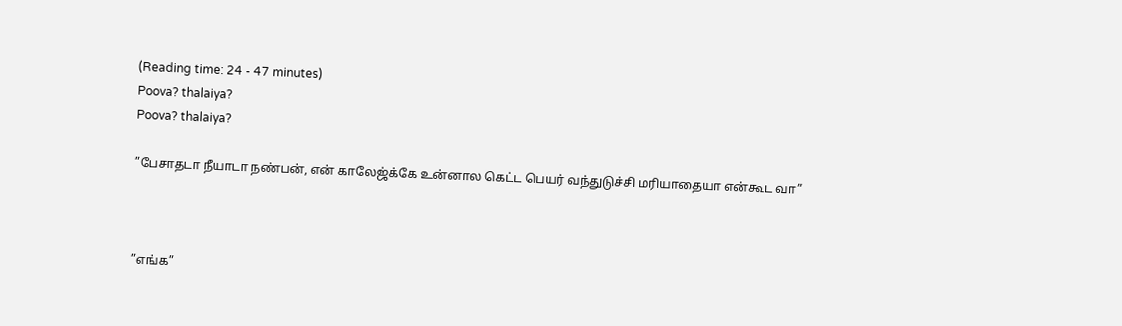(Reading time: 24 - 47 minutes)
Poova? thalaiya?
Poova? thalaiya?

”பேசாதடா நீயாடா நண்பன், என் காலேஜ்க்கே உன்னால கெட்ட பெயர் வந்துடுச்சி மரியாதையா என்கூட வா”



”எங்க”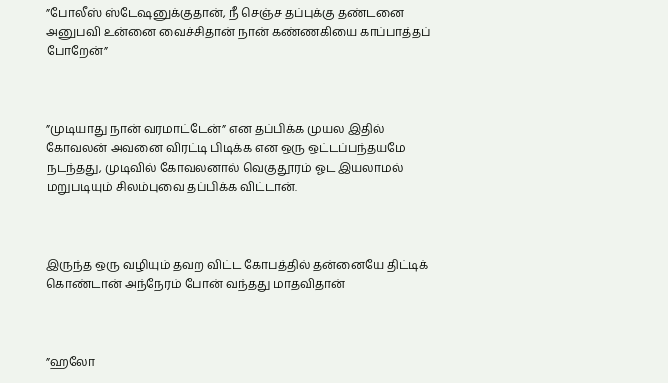”போலீஸ் ஸ்டேஷனுக்குதான், நீ செஞ்ச தப்புக்கு தண்டனை அனுபவி உன்னை வைச்சிதான் நான் கண்ணகியை காப்பாத்தப் போறேன்”



”முடியாது நான் வரமாட்டேன்” என தப்பிக்க முயல இதில் கோவலன் அவனை விரட்டி பிடிக்க என ஒரு ஒட்டப்பந்தயமே நடந்தது, முடிவில் கோவலனால் வெகுதூரம் ஓட இயலாமல் மறுபடியும் சிலம்புவை தப்பிக்க விட்டான்.



இருந்த ஒரு வழியும் தவற விட்ட கோபத்தில் தன்னையே திட்டிக் கொண்டான் அந்நேரம் போன் வந்தது மாதவிதான்



”ஹலோ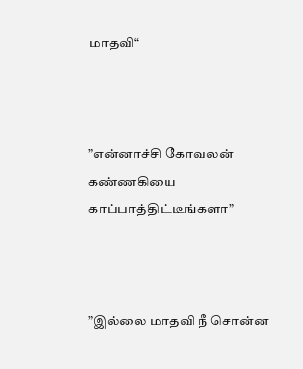மாதவி“



”என்னாச்சி கோவலன் கண்ணகியை காப்பாத்திட்டீங்களா”



”இல்லை மாதவி நீ சொன்ன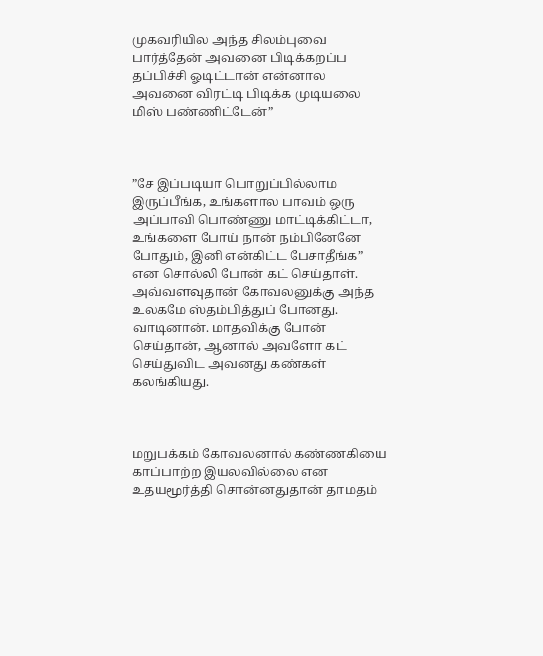முகவரியில அந்த சிலம்புவை பார்த்தேன் அவனை பிடிக்கறப்ப தப்பிச்சி ஓடிட்டான் என்னால அவனை விரட்டி பிடிக்க முடியலை மிஸ் பண்ணிட்டேன்”



”சே இப்படியா பொறுப்பில்லாம இருப்பீங்க, உங்களால பாவம் ஒரு அப்பாவி பொண்ணு மாட்டிக்கிட்டா, உங்களை போய் நான் நம்பினேனே போதும், இனி என்கிட்ட பேசாதீங்க” என சொல்லி போன் கட் செய்தாள். அவ்வளவுதான் கோவலனுக்கு அந்த உலகமே ஸ்தம்பித்துப் போனது. வாடினான். மாதவிக்கு போன் செய்தான், ஆனால் அவளோ கட் செய்துவிட அவனது கண்கள் கலங்கியது.



மறுபக்கம் கோவலனால் கண்ணகியை காப்பாற்ற இயலவில்லை என உதயமூர்த்தி சொன்னதுதான் தாமதம்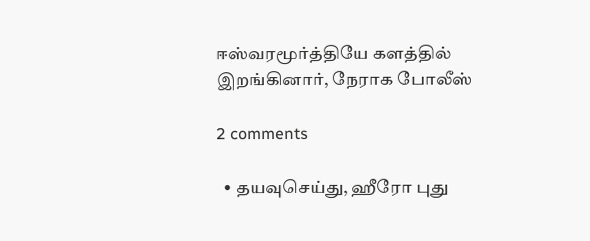ஈஸ்வரமூர்த்தியே களத்தில் இறங்கினார், நேராக போலீஸ்

2 comments

  • தயவுசெய்து, ஹீரோ புது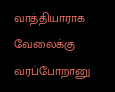வாத்தியாராக வேலைக்கு வரப்போறானு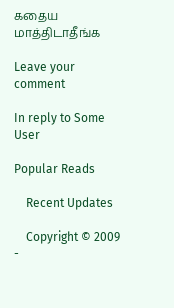கதைய மாத்திடாதீங்க

Leave your comment

In reply to Some User

Popular Reads

    Recent Updates

    Copyright © 2009 -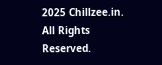2025 Chillzee.in. All Rights Reserved.